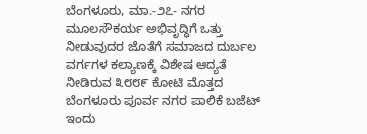ಬೆಂಗಳೂರು, ಮಾ.-೨೭- ನಗರ ಮೂಲಸೌಕರ್ಯ ಅಭಿವೃದ್ಧಿಗೆ ಒತ್ತು ನೀಡುವುದರ ಜೊತೆಗೆ ಸಮಾಜದ ದುರ್ಬಲ ವರ್ಗಗಳ ಕಲ್ಯಾಣಕ್ಕೆ ವಿಶೇಷ ಆದ್ಯತೆ ನೀಡಿರುವ ೩೮೮೯ ಕೋಟಿ ಮೊತ್ತದ ಬೆಂಗಳೂರು ಪೂರ್ವ ನಗರ ಪಾಲಿಕೆ ಬಜೆಟ್ ಇಂದು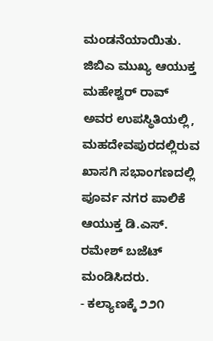ಮಂಡನೆಯಾಯಿತು.
ಜಿಬಿಎ ಮುಖ್ಯ ಆಯುಕ್ತ ಮಹೇಶ್ವರ್ ರಾವ್ ಅವರ ಉಪಸ್ಥಿತಿಯಲ್ಲಿ, ಮಹದೇವಪುರದಲ್ಲಿರುವ ಖಾಸಗಿ ಸಭಾಂಗಣದಲ್ಲಿ ಪೂರ್ವ ನಗರ ಪಾಲಿಕೆ ಆಯುಕ್ತ ಡಿ.ಎಸ್. ರಮೇಶ್ ಬಜೆಟ್ ಮಂಡಿಸಿದರು.
- ಕಲ್ಯಾಣಕ್ಕೆ ೨೨೧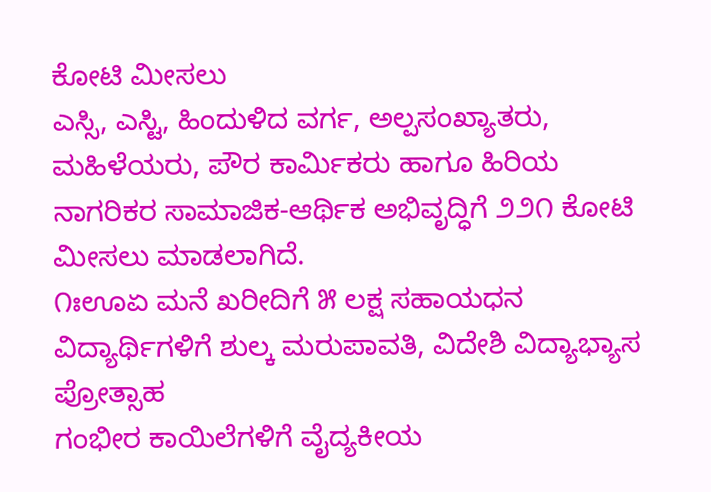ಕೋಟಿ ಮೀಸಲು
ಎಸ್ಸಿ, ಎಸ್ಟಿ, ಹಿಂದುಳಿದ ವರ್ಗ, ಅಲ್ಪಸಂಖ್ಯಾತರು, ಮಹಿಳೆಯರು, ಪೌರ ಕಾರ್ಮಿಕರು ಹಾಗೂ ಹಿರಿಯ ನಾಗರಿಕರ ಸಾಮಾಜಿಕ-ಆರ್ಥಿಕ ಅಭಿವೃದ್ಧಿಗೆ ೨೨೧ ಕೋಟಿ ಮೀಸಲು ಮಾಡಲಾಗಿದೆ.
೧ಃಊಏ ಮನೆ ಖರೀದಿಗೆ ೫ ಲಕ್ಷ ಸಹಾಯಧನ
ವಿದ್ಯಾರ್ಥಿಗಳಿಗೆ ಶುಲ್ಕ ಮರುಪಾವತಿ, ವಿದೇಶಿ ವಿದ್ಯಾಭ್ಯಾಸ ಪ್ರೋತ್ಸಾಹ
ಗಂಭೀರ ಕಾಯಿಲೆಗಳಿಗೆ ವೈದ್ಯಕೀಯ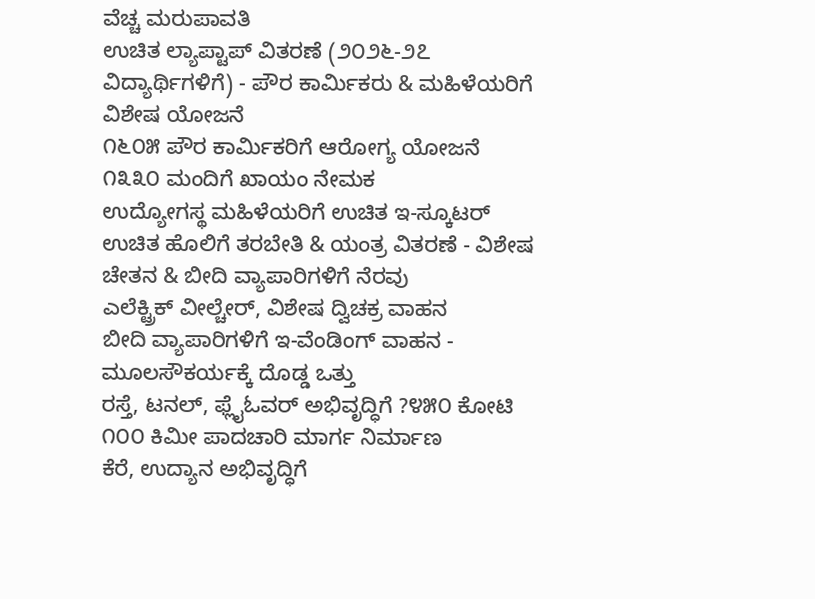ವೆಚ್ಚ ಮರುಪಾವತಿ
ಉಚಿತ ಲ್ಯಾಪ್ಟಾಪ್ ವಿತರಣೆ (೨೦೨೬-೨೭ ವಿದ್ಯಾರ್ಥಿಗಳಿಗೆ) - ಪೌರ ಕಾರ್ಮಿಕರು & ಮಹಿಳೆಯರಿಗೆ ವಿಶೇಷ ಯೋಜನೆ
೧೬೦೫ ಪೌರ ಕಾರ್ಮಿಕರಿಗೆ ಆರೋಗ್ಯ ಯೋಜನೆ
೧೩೩೦ ಮಂದಿಗೆ ಖಾಯಂ ನೇಮಕ
ಉದ್ಯೋಗಸ್ಥ ಮಹಿಳೆಯರಿಗೆ ಉಚಿತ ಇ-ಸ್ಕೂಟರ್
ಉಚಿತ ಹೊಲಿಗೆ ತರಬೇತಿ & ಯಂತ್ರ ವಿತರಣೆ - ವಿಶೇಷ ಚೇತನ & ಬೀದಿ ವ್ಯಾಪಾರಿಗಳಿಗೆ ನೆರವು
ಎಲೆಕ್ಟ್ರಿಕ್ ವೀಲ್ಚೇರ್, ವಿಶೇಷ ದ್ವಿಚಕ್ರ ವಾಹನ
ಬೀದಿ ವ್ಯಾಪಾರಿಗಳಿಗೆ ಇ-ವೆಂಡಿಂಗ್ ವಾಹನ - ಮೂಲಸೌಕರ್ಯಕ್ಕೆ ದೊಡ್ಡ ಒತ್ತು
ರಸ್ತೆ, ಟನಲ್, ಫ್ಲೈಓವರ್ ಅಭಿವೃದ್ಧಿಗೆ ?೪೫೦ ಕೋಟಿ
೧೦೦ ಕಿಮೀ ಪಾದಚಾರಿ ಮಾರ್ಗ ನಿರ್ಮಾಣ
ಕೆರೆ, ಉದ್ಯಾನ ಅಭಿವೃದ್ಧಿಗೆ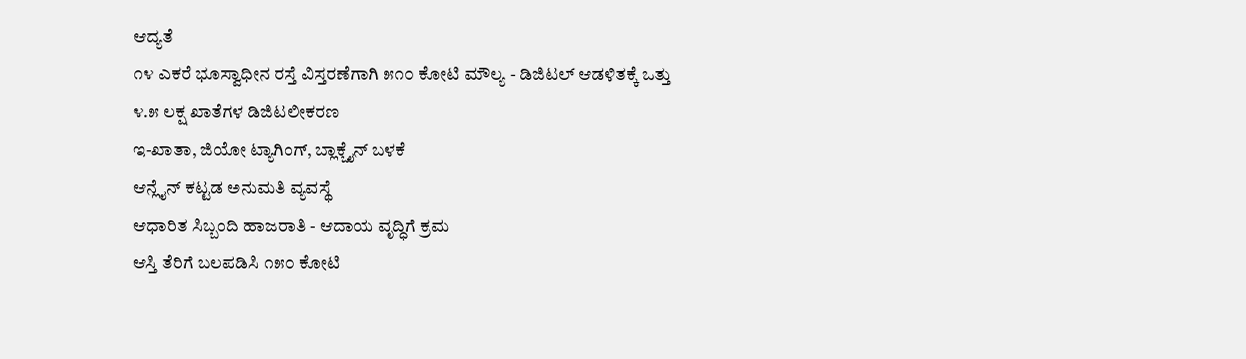ಆದ್ಯತೆ
೧೪ ಎಕರೆ ಭೂಸ್ವಾಧೀನ ರಸ್ತೆ ವಿಸ್ತರಣೆಗಾಗಿ ೫೧೦ ಕೋಟಿ ಮೌಲ್ಯ - ಡಿಜಿಟಲ್ ಆಡಳಿತಕ್ಕೆ ಒತ್ತು
೪.೫ ಲಕ್ಷ ಖಾತೆಗಳ ಡಿಜಿಟಲೀಕರಣ
ಇ-ಖಾತಾ, ಜಿಯೋ ಟ್ಯಾಗಿಂಗ್, ಬ್ಲಾಕ್ಚೈನ್ ಬಳಕೆ
ಆನ್ಲೈನ್ ಕಟ್ಟಡ ಅನುಮತಿ ವ್ಯವಸ್ಥೆ
ಆಧಾರಿತ ಸಿಬ್ಬಂದಿ ಹಾಜರಾತಿ - ಆದಾಯ ವೃದ್ಧಿಗೆ ಕ್ರಮ
ಆಸ್ತಿ ತೆರಿಗೆ ಬಲಪಡಿಸಿ ೧೫೦ ಕೋಟಿ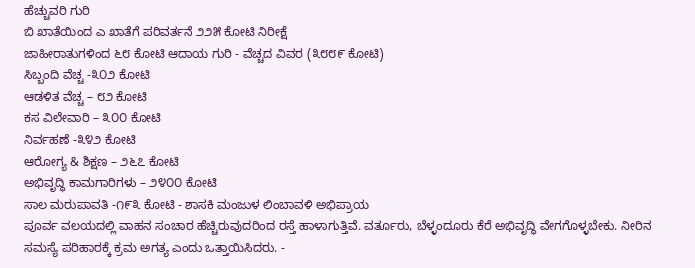ಹೆಚ್ಚುವರಿ ಗುರಿ
ಬಿ ಖಾತೆಯಿಂದ ಎ ಖಾತೆಗೆ ಪರಿವರ್ತನೆ ೨೨೫ ಕೋಟಿ ನಿರೀಕ್ಷೆ
ಜಾಹೀರಾತುಗಳಿಂದ ೬೮ ಕೋಟಿ ಆದಾಯ ಗುರಿ - ವೆಚ್ಚದ ವಿವರ (೩೮೮೯ ಕೋಟಿ)
ಸಿಬ್ಬಂದಿ ವೆಚ್ಚ -೩೦೨ ಕೋಟಿ
ಆಡಳಿತ ವೆಚ್ಚ – ೮೨ ಕೋಟಿ
ಕಸ ವಿಲೇವಾರಿ – ೩೦೦ ಕೋಟಿ
ನಿರ್ವಹಣೆ -೩೪೨ ಕೋಟಿ
ಆರೋಗ್ಯ & ಶಿಕ್ಷಣ – ೨೬೭ ಕೋಟಿ
ಅಭಿವೃದ್ಧಿ ಕಾಮಗಾರಿಗಳು – ೨೪೦೦ ಕೋಟಿ
ಸಾಲ ಮರುಪಾವತಿ -೧೯೩ ಕೋಟಿ - ಶಾಸಕಿ ಮಂಜುಳ ಲಿಂಬಾವಳಿ ಅಭಿಪ್ರಾಯ
ಪೂರ್ವ ವಲಯದಲ್ಲಿ ವಾಹನ ಸಂಚಾರ ಹೆಚ್ಚಿರುವುದರಿಂದ ರಸ್ತೆ ಹಾಳಾಗುತ್ತಿವೆ. ವರ್ತೂರು, ಬೆಳ್ಳಂದೂರು ಕೆರೆ ಅಭಿವೃದ್ಧಿ ವೇಗಗೊಳ್ಳಬೇಕು. ನೀರಿನ ಸಮಸ್ಯೆ ಪರಿಹಾರಕ್ಕೆ ಕ್ರಮ ಅಗತ್ಯ ಎಂದು ಒತ್ತಾಯಿಸಿದರು. -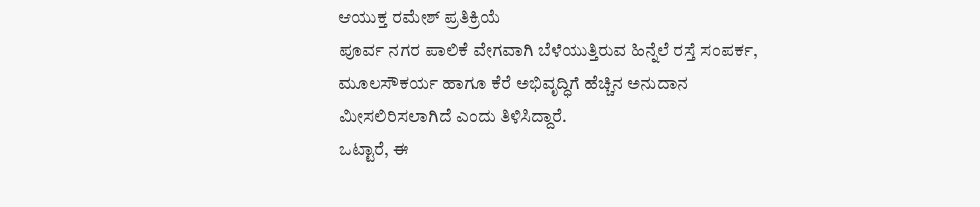ಆಯುಕ್ತ ರಮೇಶ್ ಪ್ರತಿಕ್ರಿಯೆ
ಪೂರ್ವ ನಗರ ಪಾಲಿಕೆ ವೇಗವಾಗಿ ಬೆಳೆಯುತ್ತಿರುವ ಹಿನ್ನೆಲೆ ರಸ್ತೆ ಸಂಪರ್ಕ, ಮೂಲಸೌಕರ್ಯ ಹಾಗೂ ಕೆರೆ ಅಭಿವೃದ್ಧಿಗೆ ಹೆಚ್ಚಿನ ಅನುದಾನ ಮೀಸಲಿರಿಸಲಾಗಿದೆ ಎಂದು ತಿಳಿಸಿದ್ದಾರೆ.
ಒಟ್ಟಾರೆ, ಈ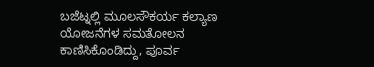ಬಜೆಟ್ನಲ್ಲಿ ಮೂಲಸೌಕರ್ಯ ಕಲ್ಯಾಣ ಯೋಜನೆಗಳ ಸಮತೋಲನ ಕಾಣಿಸಿಕೊಂಡಿದ್ದು, ಪೂರ್ವ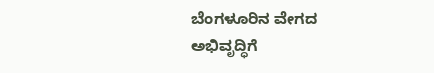ಬೆಂಗಳೂರಿನ ವೇಗದ ಅಭಿವೃದ್ಧಿಗೆ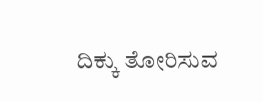ದಿಕ್ಕು ತೋರಿಸುವ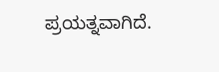ಪ್ರಯತ್ನವಾಗಿದೆ.